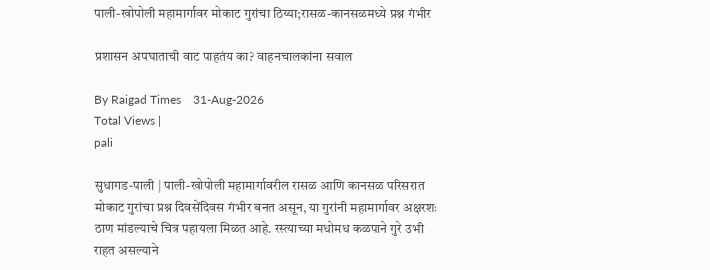पाली-खोपोली महामार्गावर मोकाट गुरांचा ठिय्या;रासळ-कानसळमध्ये प्रश्न गंभीर

प्रशासन अपघाताची वाट पाहतंय का? वाहनचालकांना सवाल

By Raigad Times    31-Aug-2026
Total Views |
pali

सुधागड-पाली | पाली-खोपोली महामार्गावरील रासळ आणि कानसळ परिसरात मोकाट गुरांचा प्रश्न दिवसेंदिवस गंभीर बनत असून, या गुरांनी महामार्गावर अक्षरशः ठाण मांडल्याचे चित्र पहायला मिळत आहे. रस्त्याच्या मधोमध कळपाने गुरे उभी राहत असल्याने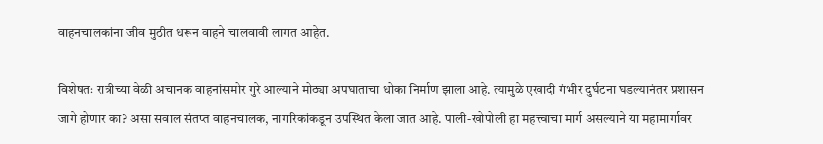वाहनचालकांना जीव मुठीत धरून वाहने चालवावी लागत आहेत.

विशेषतः रात्रीच्या वेळी अचानक वाहनांसमोर गुरे आल्याने मोठ्या अपघाताचा धोका निर्माण झाला आहे. त्यामुळे एखादी गंभीर दुर्घटना घडल्यानंतर प्रशासन जागे होणार का? असा सवाल संतप्त वाहनचालक, नागरिकांकडून उपस्थित केला जात आहे. पाली-खोपोली हा महत्त्वाचा मार्ग असल्याने या महामार्गावर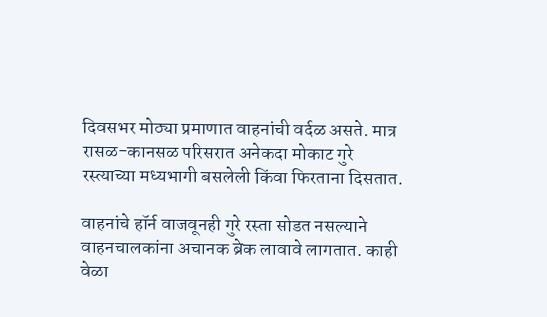दिवसभर मोठ्या प्रमाणात वाहनांची वर्दळ असते. मात्र रासळ-कानसळ परिसरात अनेकदा मोकाट गुरे रस्त्याच्या मध्यभागी बसलेली किंवा फिरताना दिसतात.

वाहनांचे हॉर्न वाजवूनही गुरे रस्ता सोडत नसल्याने वाहनचालकांना अचानक ब्रेक लावावे लागतात. काही वेळा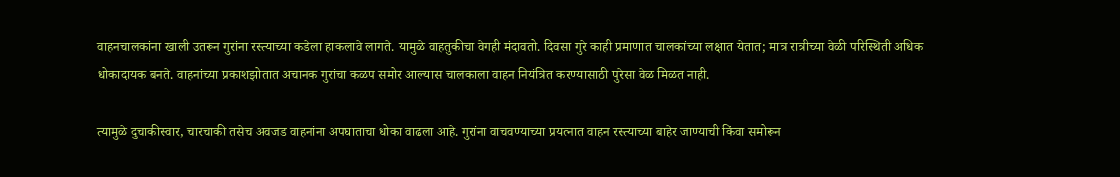वाहनचालकांना खाली उतरून गुरांना रस्त्याच्या कडेला हाकलावे लागते. यामुळे वाहतुकीचा वेगही मंदावतो. दिवसा गुरे काही प्रमाणात चालकांच्या लक्षात येतात; मात्र रात्रीच्या वेळी परिस्थिती अधिक धोकादायक बनते. वाहनांच्या प्रकाशझोतात अचानक गुरांचा कळप समोर आल्यास चालकाला वाहन नियंत्रित करण्यासाठी पुरेसा वेळ मिळत नाही.

त्यामुळे दुचाकीस्वार, चारचाकी तसेच अवजड वाहनांना अपघाताचा धोका वाढला आहे. गुरांना वाचवण्याच्या प्रयत्नात वाहन रस्त्याच्या बाहेर जाण्याची किंवा समोरून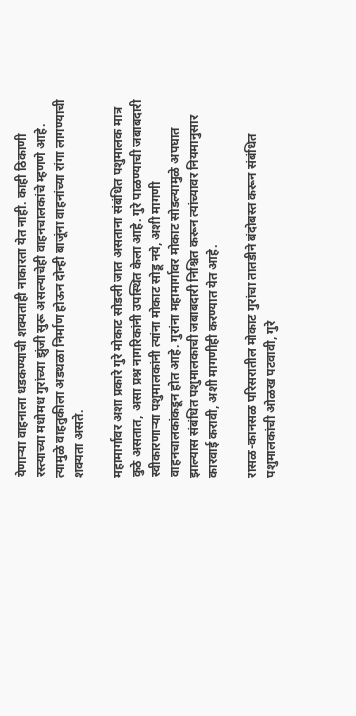येणार्‍या वाहनाला धडकण्याची शक्यताही नाकारता येत नाही. काही ठिकाणी रस्त्याच्या मधोमध गुरांच्या झुंजी सुरू असल्याचेही वाहनचालकांचे म्हणणे आहे. त्यामुळे वाहतुकीला अडथळा निर्माण होऊन दोन्ही बाजूंना वाहनांच्या रांगा लागण्याची शक्यता असते.

महामार्गावर अशा प्रकारे गुरे मोकाट सोडली जात असताना संबंधित पशुमालक मात्र कुठे असतात, असा प्रश्न नागरिकांनी उपस्थित केला आहे. गुरे पाळण्याची जबाबदारी स्वीकारणार्‍या पशुमालकांनी त्यांना मोकाट सोडू नये, अशी मागणी वाहनचालकांकडून होत आहे. गुरांना महामार्गावर मोकाट सोडल्यामुळे अपघात झाल्यास संबंधित पशुमालकाची जबाबदारी निश्चित करून त्यांच्यावर नियमानुसार कारवाई करावी, अशी मागणीही करण्यात येत आहे.

रासळ-कानसळ परिसरातील मोकाट गुरांचा तातडीने बंदोबस्त करून संबंधित पशुमालकांची ओळख पटवावी, गुरे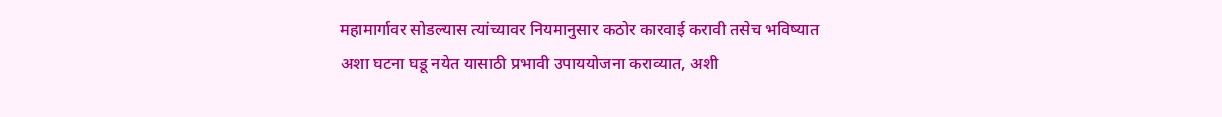महामार्गावर सोडल्यास त्यांच्यावर नियमानुसार कठोर कारवाई करावी तसेच भविष्यात अशा घटना घडू नयेत यासाठी प्रभावी उपाययोजना कराव्यात, अशी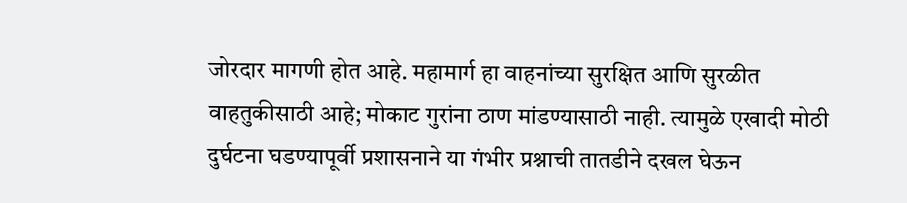जोरदार मागणी होत आहे. महामार्ग हा वाहनांच्या सुरक्षित आणि सुरळीत वाहतुकीसाठी आहे; मोकाट गुरांना ठाण मांडण्यासाठी नाही. त्यामुळे एखादी मोठी दुर्घटना घडण्यापूर्वी प्रशासनाने या गंभीर प्रश्नाची तातडीने दखल घेऊन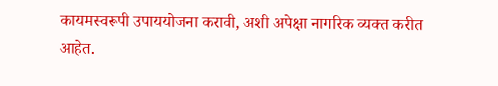कायमस्वरूपी उपाययोजना करावी, अशी अपेक्षा नागरिक व्यक्त करीत आहेत.